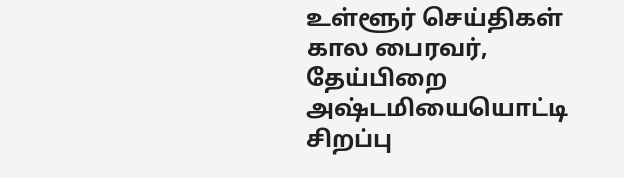உள்ளூர் செய்திகள்
கால பைரவர், தேய்பிறை அஷ்டமியையொட்டி சிறப்பு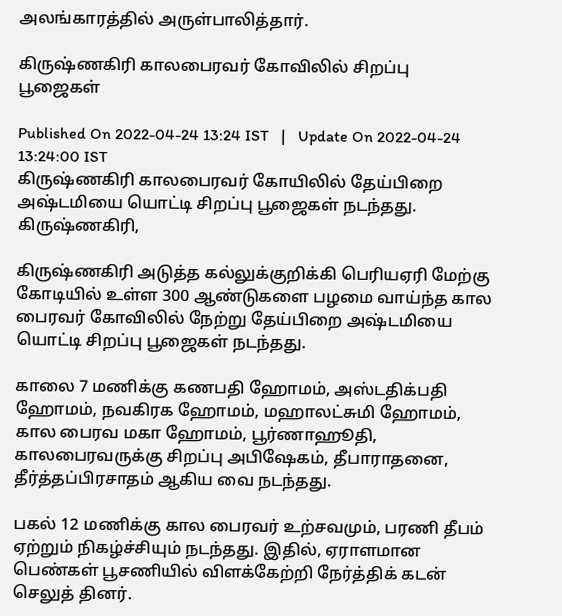அலங்காரத்தில் அருள்பாலித்தார்.

கிருஷ்ணகிரி காலபைரவர் கோவிலில் சிறப்பு பூஜைகள்

Published On 2022-04-24 13:24 IST   |   Update On 2022-04-24 13:24:00 IST
கிருஷ்ணகிரி காலபைரவர் கோயிலில் தேய்பிறை அஷ்டமியை யொட்டி சிறப்பு பூஜைகள் நடந்தது.
கிருஷ்ணகிரி,

கிருஷ்ணகிரி அடுத்த கல்லுக்குறிக்கி பெரியஏரி மேற்கு கோடியில் உள்ள 300 ஆண்டுகளை பழமை வாய்ந்த கால பைரவர் கோவிலில் நேற்று தேய்பிறை அஷ்டமியை யொட்டி சிறப்பு பூஜைகள் நடந்தது.

காலை 7 மணிக்கு கணபதி ஹோமம், அஸ்டதிக்பதி ஹோமம், நவகிரக ஹோமம், மஹாலட்சுமி ஹோமம், கால பைரவ மகா ஹோமம், பூர்ணாஹூதி, காலபைரவருக்கு சிறப்பு அபிஷேகம், தீபாராதனை, தீர்த்தப்பிரசாதம் ஆகிய வை நடந்தது.

பகல் 12 மணிக்கு கால பைரவர் உற்சவமும், பரணி தீபம் ஏற்றும் நிகழ்ச்சியும் நடந்தது. இதில், ஏராளமான பெண்கள் பூசணியில் விளக்கேற்றி நேர்த்திக் கடன் செலுத் தினர்.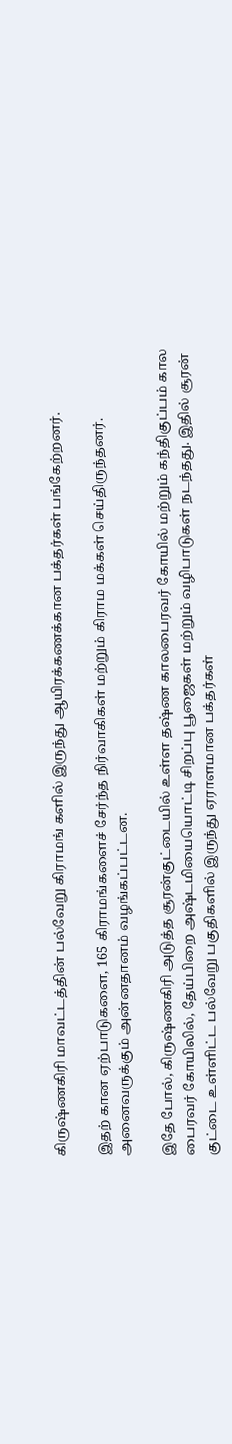கிருஷ்ணகிரி மாவட்டத்தின் பல்வேறு கிராமங் களில் இருந்து ஆயிரக்கணக்கான பக்தர்கள் பங்கேற்றனர்.

இதற் கான ஏற்பாடுகளை, 165 கிராமங்களைச் சேர்ந்த நிர்வாகிகள் மற்றும் கிராம மக்கள் செய்திருந்தனர். அனைவருக்கும் அன்னதானம் வழங்கப்பட்டன.

இதே போல், கிருஷ்ணகிரி அடுத்த சூரன்குட்டையில் உள்ள தஷ்ண காலபைரவர் கோயில் மற்றும் கந்திகுப்பம் கால பைரவர் கோயிலில், தேய்பிறை அஷ்டமியையொட்டி சிறப்பு பூஜைகள் மற்றும் வழிபாடுகள் நடந்தது. இதில் சூரன் குட்டை உள்ளிட்ட பல்வேறு பகுதிகளில் இருந்து ஏராளமான பக்தர்கள்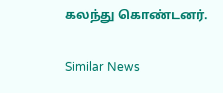கலந்து கொண்டனர்.

Similar News